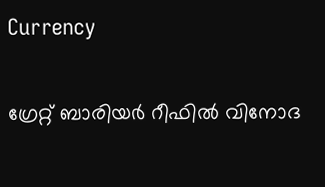Currency

ഗ്രേറ്റ് ബാരിയര്‍ റീഫില്‍ വിനോദ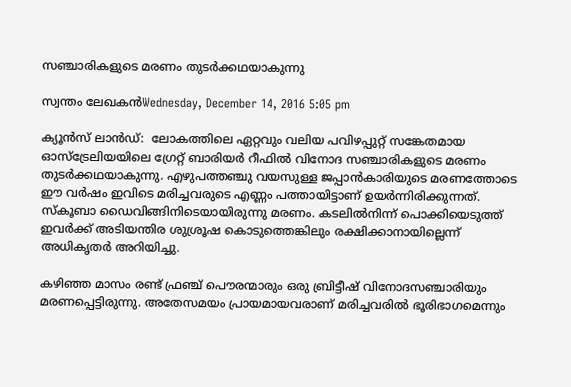സഞ്ചാരികളുടെ മരണം തുടര്‍ക്കഥയാകുന്നു

സ്വന്തം ലേഖകന്‍Wednesday, December 14, 2016 5:05 pm

ക്യൂന്‍സ് ലാന്‍ഡ്:  ലോകത്തിലെ ഏറ്റവും വലിയ പവിഴപ്പുറ്റ് സങ്കേതമായ ഓസ്ട്രേലിയയിലെ ഗ്രേറ്റ് ബാരിയര്‍ റീഫില്‍ വിനോദ സഞ്ചാരികളുടെ മരണം തുടര്‍ക്കഥയാകുന്നു. എഴുപത്തഞ്ചു വയസുള്ള ജപ്പാന്‍കാരിയുടെ മരണത്തോടെ ഈ വര്‍ഷം ഇവിടെ മരിച്ചവരുടെ എണ്ണം പത്തായിട്ടാണ് ഉയര്‍ന്നിരിക്കുന്നത്.  സ്കൂബാ ഡൈവിങ്ങിനിടെയായിരുന്നു മരണം. കടലില്‍നിന്ന് പൊക്കിയെടുത്ത് ഇവര്‍ക്ക് അടിയന്തിര ശുശ്രൂഷ കൊടുത്തെങ്കിലും രക്ഷിക്കാനായില്ലെന്ന് അധികൃതര്‍ അറിയിച്ചു.

കഴിഞ്ഞ മാസം രണ്ട് ഫ്രഞ്ച് പൌരന്മാരും ഒരു ബ്രിട്ടീഷ് വിനോദസഞ്ചാരിയും മരണപ്പെട്ടിരുന്നു. അതേസമയം പ്രായമായവരാണ് മരിച്ചവരില്‍ ഭൂരിഭാഗമെന്നും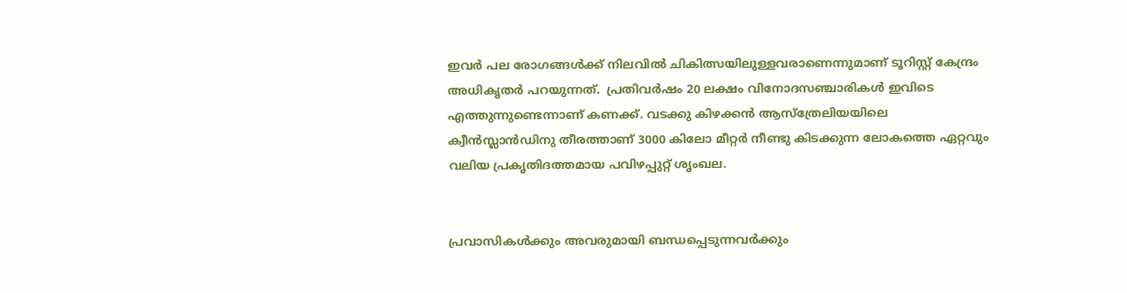ഇവര്‍ പല രോഗങ്ങള്‍ക്ക് നിലവില്‍ ചികിത്സയിലുള്ളവരാണെന്നുമാണ് ടൂറിസ്റ്റ് കേന്ദ്രം അധികൃതര്‍ പറയുന്നത്.  പ്രതിവര്‍ഷം 20 ലക്ഷം വിനോദസഞ്ചാരികള്‍ ഇവിടെ എത്തുന്നുണ്ടെന്നാണ് കണക്ക്. വടക്കു കിഴക്കന്‍ ആസ്ത്രേലിയയിലെ ക്വീന്‍സ്ലാന്‍ഡിനു തീരത്താണ് 3000 കിലോ മീറ്റര്‍ നീണ്ടു കിടക്കുന്ന ലോകത്തെ ഏറ്റവും വലിയ പ്രകൃതിദത്തമായ പവിഴപ്പുറ്റ് ശൃംഖല.


പ്രവാസികൾക്കും അവരുമായി ബന്ധപ്പെടുന്നവർക്കും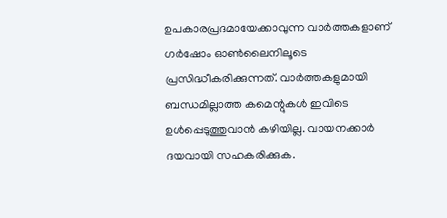ഉപകാരപ്രദമായേക്കാവുന്ന വാർത്തകളാണ് ഗർഷോം ഓൺലൈനിലൂടെ പ്രസിദ്ധീകരിക്കുന്നത്. വാർത്തകളുമായി ബന്ധമില്ലാത്ത കമെന്റുകൾ ഇവിടെ ഉൾപ്പെടുത്തുവാൻ കഴിയില്ല. വായനക്കാർ ദയവായി സഹകരിക്കുക.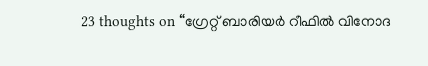23 thoughts on “ഗ്രേറ്റ് ബാരിയര്‍ റീഫില്‍ വിനോദ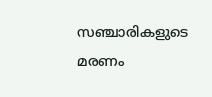സഞ്ചാരികളുടെ മരണം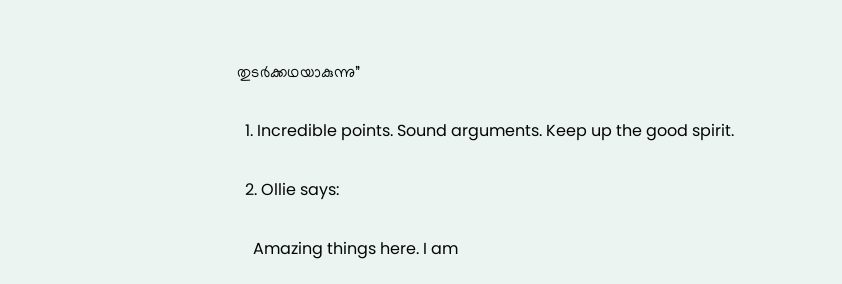തുടര്‍ക്കഥയാകുന്നു”

  1. Incredible points. Sound arguments. Keep up the good spirit.

  2. Ollie says:

    Amazing things here. I am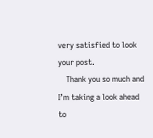very satisfied to look your post.
    Thank you so much and I’m taking a look ahead to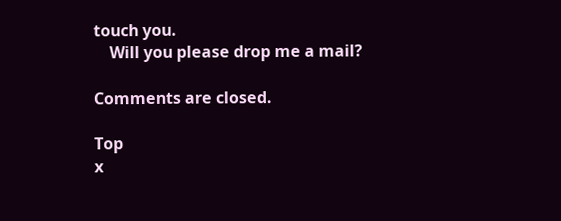touch you.
    Will you please drop me a mail?

Comments are closed.

Top
x